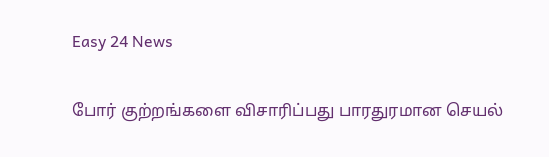Easy 24 News

போர் குற்றங்களை விசாரிப்பது பாரதுரமான செயல்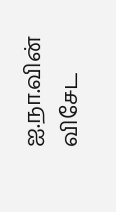ஐ.நா.வின் விசேட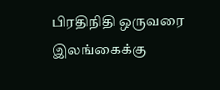பிரதிநிதி ஒருவரை இலங்கைக்கு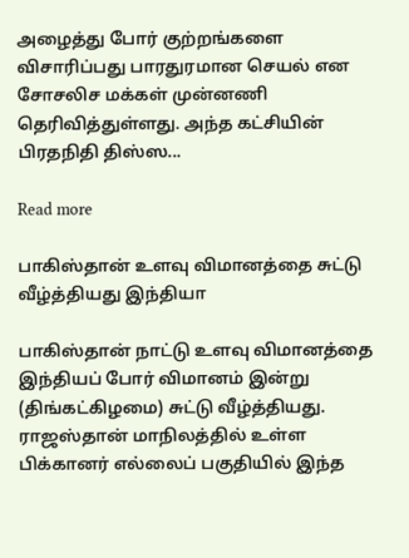அழைத்து போர் குற்றங்களை விசாரிப்பது பாரதுரமான செயல் என சோசலிச மக்கள் முன்னணி தெரிவித்துள்ளது. அந்த கட்சியின் பிரதநிதி திஸ்ஸ...

Read more

பாகிஸ்தான் உளவு விமானத்தை சுட்டு வீழ்த்தியது இந்தியா

பாகிஸ்தான் நாட்டு உளவு விமானத்தை இந்தியப் போர் விமானம் இன்று (திங்கட்கிழமை) சுட்டு வீழ்த்தியது. ராஜஸ்தான் மாநிலத்தில் உள்ள பிக்கானர் எல்லைப் பகுதியில் இந்த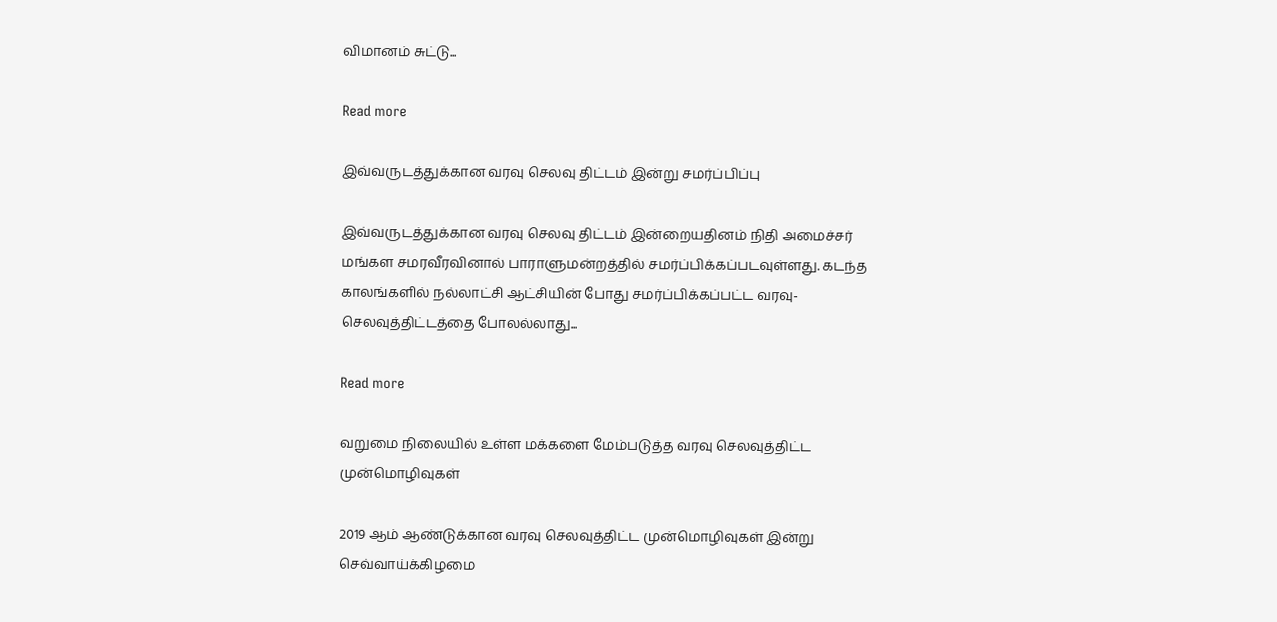விமானம் சுட்டு...

Read more

இவ்வருடத்துக்கான வரவு செலவு திட்டம் இன்று சமர்ப்பிப்பு

இவ்வருடத்துக்கான வரவு செலவு திட்டம் இன்றையதினம் நிதி அமைச்சர் மங்கள சமரவீரவினால் பாராளுமன்றத்தில் சமர்ப்பிக்கப்படவுள்ளது. கடந்த காலங்களில் நல்லாட்சி ஆட்சியின் போது சமர்ப்பிக்கப்பட்ட வரவு- செலவுத்திட்டத்தை போலல்லாது...

Read more

வறுமை நிலையில் உள்ள மக்களை மேம்படுத்த வரவு செலவுத்திட்ட முன்மொழிவுகள்

2019 ஆம் ஆண்டுக்கான வரவு செலவுத்திட்ட முன்மொழிவுகள் இன்று செவ்வாய்க்கிழமை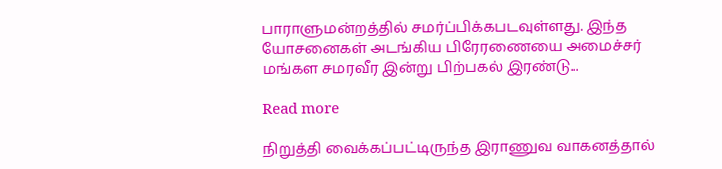பாராளுமன்றத்தில் சமர்ப்பிக்கபடவுள்ளது. இந்த யோசனைகள் அடங்கிய பிரேரணையை அமைச்சர் மங்கள சமரவீர இன்று பிற்பகல் இரண்டு...

Read more

நிறுத்தி வைக்கப்பட்டிருந்த இராணுவ வாகனத்தால்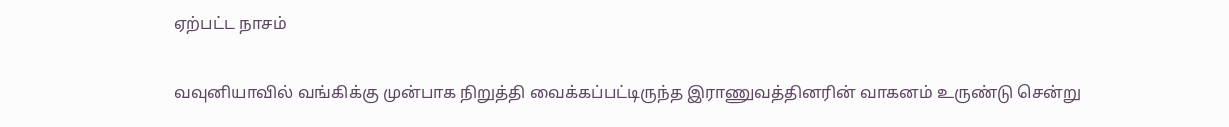ஏற்பட்ட நாசம்

வவுனியாவில் வங்கிக்கு முன்பாக நிறுத்தி வைக்கப்பட்டிருந்த இராணுவத்தினரின் வாகனம் உருண்டு சென்று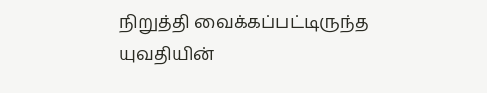நிறுத்தி வைக்கப்பட்டிருந்த யுவதியின்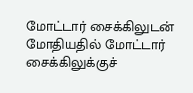மோட்டார் சைக்கிலுடன் மோதியதில் மோட்டார் சைக்கிலுக்குச்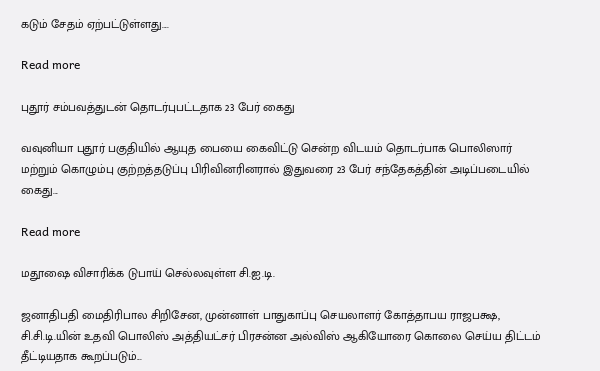கடும் சேதம் ஏற்பட்டுள்ளது....

Read more

புதூர் சம்பவத்துடன் தொடர்புபட்டதாக 23 பேர் கைது

வவுனியா புதூர் பகுதியில் ஆயுத பையை கைவிட்டு சென்ற விடயம் தொடர்பாக பொலிஸார் மற்றும் கொழும்பு குற்றத்தடுப்பு பிரிவினரினரால் இதுவரை 23 பேர் சந்தேகத்தின் அடிப்படையில் கைது...

Read more

மதூஷை விசாரிக்க டுபாய் செல்லவுள்ள சி.ஐ.டி.

ஜனாதிபதி மைதிரிபால சிறிசேன, முன்னாள் பாதுகாப்பு செயலாளர் கோத்தாபய ராஜபக்ஷ, சி.சி.டி.யின் உதவி பொலிஸ் அத்தியட்சர் பிரசன்ன அல்விஸ் ஆகியோரை கொலை செய்ய திட்டம் தீட்டியதாக கூறப்படும்...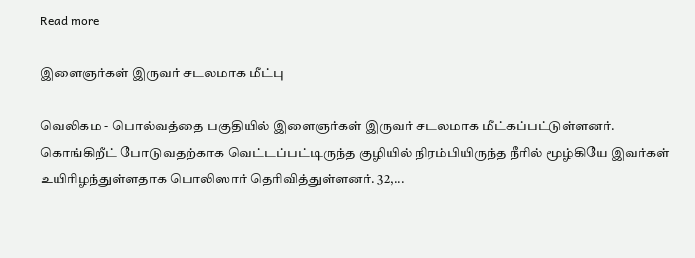Read more

இளைஞர்கள் இருவர் சடலமாக மீட்பு

வெலிகம - பொல்வத்தை பகுதியில் இளைஞர்கள் இருவர் சடலமாக மீட்கப்பட்டுள்ளனர். கொங்கிறீட் போடுவதற்காக வெட்டப்பட்டிருந்த குழியில் நிரம்பியிருந்த நீரில் மூழ்கியே இவர்கள் உயிரிழந்துள்ளதாக பொலிஸார் தெரிவித்துள்ளனர். 32,...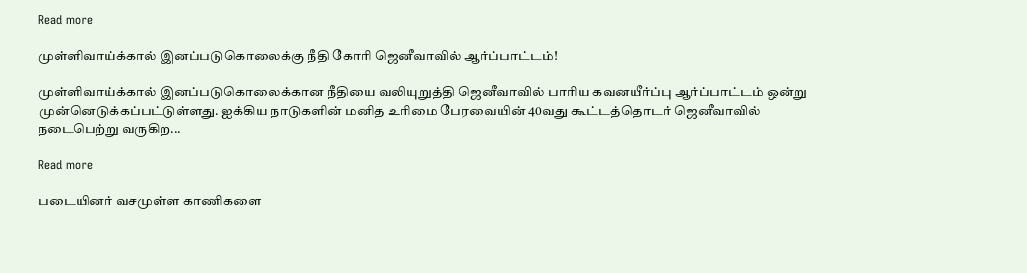Read more

முள்ளிவாய்க்கால் இனப்படுகொலைக்கு நீதி கோரி ஜெனீவாவில் ஆர்ப்பாட்டம்!

முள்ளிவாய்க்கால் இனப்படுகொலைக்கான நீதியை வலியுறுத்தி ஜெனீவாவில் பாரிய கவனயீர்ப்பு ஆர்ப்பாட்டம் ஒன்று முன்னெடுக்கப்பட்டுள்ளது. ஐக்கிய நாடுகளின் மனித உரிமை பேரவையின் 40வது கூட்டத்தொடர் ஜெனீவாவில் நடைபெற்று வருகிற...

Read more

படையினர் வசமுள்ள காணிகளை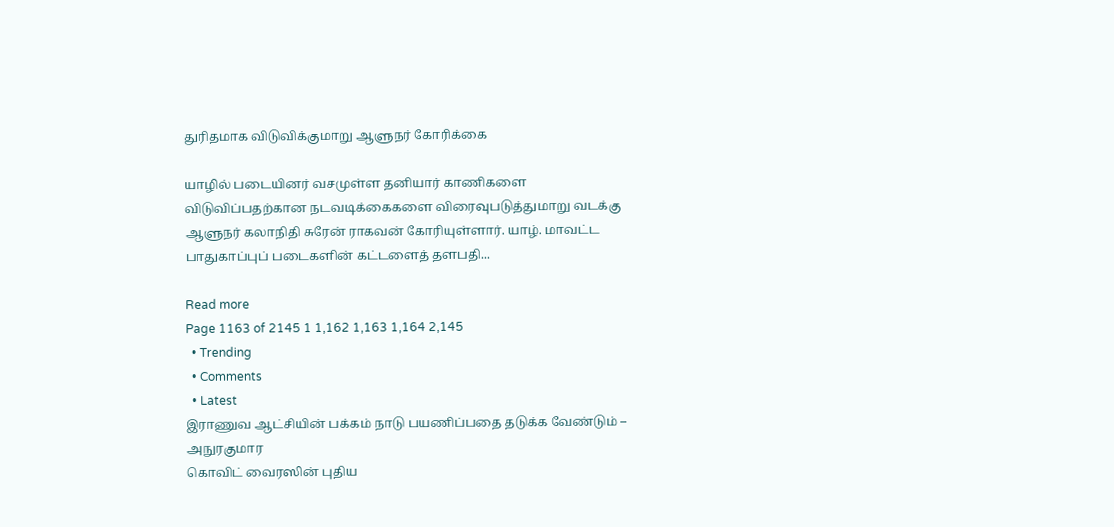துரிதமாக விடுவிக்குமாறு ஆளுநர் கோரிக்கை

யாழில் படையினர் வசமுள்ள தனியார் காணிகளை விடுவிப்பதற்கான நடவடிக்கைகளை விரைவுபடுத்துமாறு வடக்கு ஆளுநர் கலாநிதி சுரேன் ராகவன் கோரியுள்ளார். யாழ். மாவட்ட பாதுகாப்புப் படைகளின் கட்டளைத் தளபதி...

Read more
Page 1163 of 2145 1 1,162 1,163 1,164 2,145
  • Trending
  • Comments
  • Latest
இராணுவ ஆட்சியின் பக்கம் நாடு பயணிப்பதை தடுக்க வேண்டும் – அநுரகுமார
கொவிட் வைரஸின் புதிய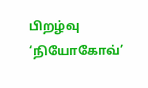பிறழ்வு ‘நியோகோவ்’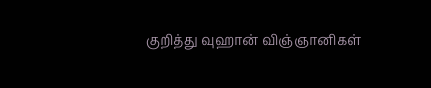குறித்து வுஹான் விஞ்ஞானிகள்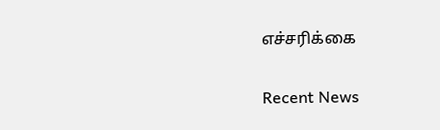எச்சரிக்கை

Recent News